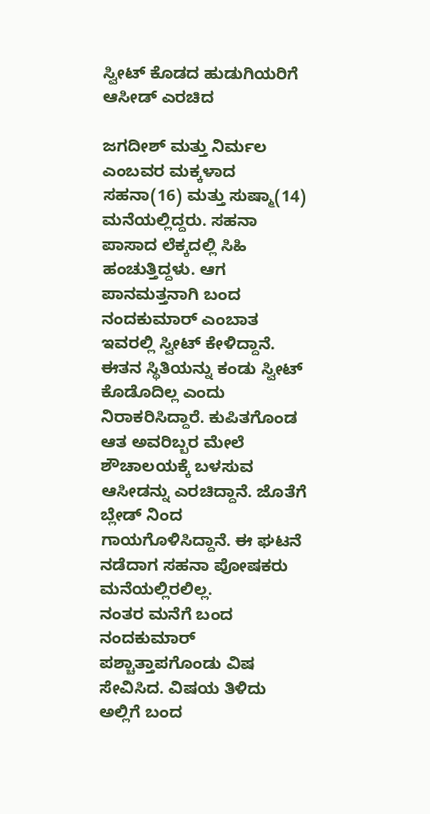ಸ್ವೀಟ್ ಕೊಡದ ಹುಡುಗಿಯರಿಗೆ ಆಸೀಡ್ ಎರಚಿದ

ಜಗದೀಶ್ ಮತ್ತು ನಿರ್ಮಲ ಎಂಬವರ ಮಕ್ಕಳಾದ ಸಹನಾ(16) ಮತ್ತು ಸುಷ್ಮಾ(14) ಮನೆಯಲ್ಲಿದ್ದರು. ಸಹನಾ ಪಾಸಾದ ಲೆಕ್ಕದಲ್ಲಿ ಸಿಹಿ ಹಂಚುತ್ತಿದ್ದಳು. ಆಗ ಪಾನಮತ್ತನಾಗಿ ಬಂದ ನಂದಕುಮಾರ್ ಎಂಬಾತ ಇವರಲ್ಲಿ ಸ್ವೀಟ್ ಕೇಳಿದ್ದಾನೆ. ಈತನ ಸ್ಥಿತಿಯನ್ನು ಕಂಡು ಸ್ವೀಟ್ ಕೊಡೊದಿಲ್ಲ ಎಂದು ನಿರಾಕರಿಸಿದ್ದಾರೆ. ಕುಪಿತಗೊಂಡ ಆತ ಅವರಿಬ್ಬರ ಮೇಲೆ ಶೌಚಾಲಯಕ್ಕೆ ಬಳಸುವ ಆಸೀಡನ್ನು ಎರಚಿದ್ದಾನೆ. ಜೊತೆಗೆ ಬ್ಲೇಡ್ ನಿಂದ ಗಾಯಗೊಳಿಸಿದ್ದಾನೆ. ಈ ಘಟನೆ ನಡೆದಾಗ ಸಹನಾ ಪೋಷಕರು ಮನೆಯಲ್ಲಿರಲಿಲ್ಲ.
ನಂತರ ಮನೆಗೆ ಬಂದ ನಂದಕುಮಾರ್ ಪಶ್ಚಾತ್ತಾಪಗೊಂಡು ವಿಷ ಸೇವಿಸಿದ. ವಿಷಯ ತಿಳಿದು ಅಲ್ಲಿಗೆ ಬಂದ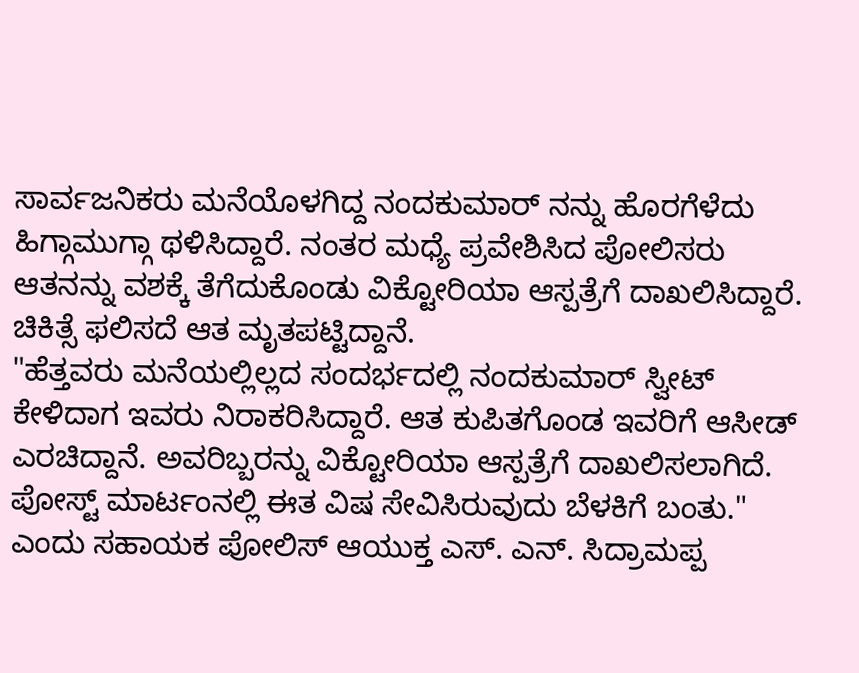ಸಾರ್ವಜನಿಕರು ಮನೆಯೊಳಗಿದ್ದ ನಂದಕುಮಾರ್ ನನ್ನು ಹೊರಗೆಳೆದು ಹಿಗ್ಗಾಮುಗ್ಗಾ ಥಳಿಸಿದ್ದಾರೆ. ನಂತರ ಮಧ್ಯೆ ಪ್ರವೇಶಿಸಿದ ಪೋಲಿಸರು ಆತನನ್ನು ವಶಕ್ಕೆ ತೆಗೆದುಕೊಂಡು ವಿಕ್ಟೋರಿಯಾ ಆಸ್ಪತ್ರೆಗೆ ದಾಖಲಿಸಿದ್ದಾರೆ. ಚಿಕಿತ್ಸೆ ಫಲಿಸದೆ ಆತ ಮೃತಪಟ್ಟಿದ್ದಾನೆ.
"ಹೆತ್ತವರು ಮನೆಯಲ್ಲಿಲ್ಲದ ಸಂದರ್ಭದಲ್ಲಿ ನಂದಕುಮಾರ್ ಸ್ವೀಟ್ ಕೇಳಿದಾಗ ಇವರು ನಿರಾಕರಿಸಿದ್ದಾರೆ. ಆತ ಕುಪಿತಗೊಂಡ ಇವರಿಗೆ ಆಸೀಡ್ ಎರಚಿದ್ದಾನೆ. ಅವರಿಬ್ಬರನ್ನು ವಿಕ್ಟೋರಿಯಾ ಆಸ್ಪತ್ರೆಗೆ ದಾಖಲಿಸಲಾಗಿದೆ. ಪೋಸ್ಟ್ ಮಾರ್ಟಂನಲ್ಲಿ ಈತ ವಿಷ ಸೇವಿಸಿರುವುದು ಬೆಳಕಿಗೆ ಬಂತು." ಎಂದು ಸಹಾಯಕ ಪೋಲಿಸ್ ಆಯುಕ್ತ ಎಸ್. ಎನ್. ಸಿದ್ರಾಮಪ್ಪ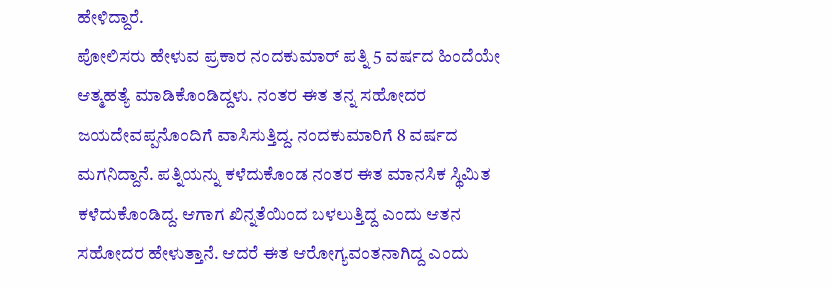ಹೇಳಿದ್ದಾರೆ.
ಪೋಲಿಸರು ಹೇಳುವ ಪ್ರಕಾರ ನಂದಕುಮಾರ್ ಪತ್ನಿ 5 ವರ್ಷದ ಹಿಂದೆಯೇ ಆತ್ಮಹತ್ಯೆ ಮಾಡಿಕೊಂಡಿದ್ದಳು. ನಂತರ ಈತ ತನ್ನ ಸಹೋದರ ಜಯದೇವಪ್ಪನೊಂದಿಗೆ ವಾಸಿಸುತ್ತಿದ್ದ. ನಂದಕುಮಾರಿಗೆ 8 ವರ್ಷದ ಮಗನಿದ್ದಾನೆ. ಪತ್ನಿಯನ್ನು ಕಳೆದುಕೊಂಡ ನಂತರ ಈತ ಮಾನಸಿಕ ಸ್ಥಿಮಿತ ಕಳೆದುಕೊಂಡಿದ್ದ. ಆಗಾಗ ಖಿನ್ನತೆಯಿಂದ ಬಳಲುತ್ತಿದ್ದ ಎಂದು ಆತನ ಸಹೋದರ ಹೇಳುತ್ತಾನೆ. ಆದರೆ ಈತ ಆರೋಗ್ಯವಂತನಾಗಿದ್ದ ಎಂದು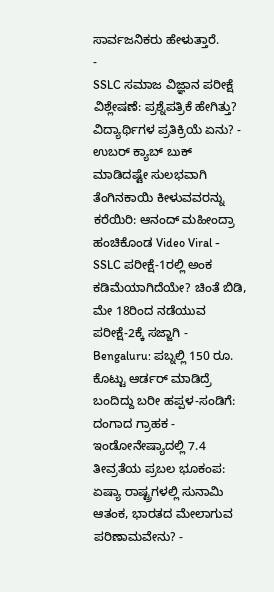ಸಾರ್ವಜನಿಕರು ಹೇಳುತ್ತಾರೆ.
-
SSLC ಸಮಾಜ ವಿಜ್ಞಾನ ಪರೀಕ್ಷೆ ವಿಶ್ಲೇಷಣೆ: ಪ್ರಶ್ನೆಪತ್ರಿಕೆ ಹೇಗಿತ್ತು? ವಿದ್ಯಾರ್ಥಿಗಳ ಪ್ರತಿಕ್ರಿಯೆ ಏನು? -
ಉಬರ್ ಕ್ಯಾಬ್ ಬುಕ್ ಮಾಡಿದಷ್ಟೇ ಸುಲಭವಾಗಿ ತೆಂಗಿನಕಾಯಿ ಕೀಳುವವರನ್ನು ಕರೆಯಿರಿ: ಆನಂದ್ ಮಹೀಂದ್ರಾ ಹಂಚಿಕೊಂಡ Video Viral -
SSLC ಪರೀಕ್ಷೆ-1ರಲ್ಲಿ ಅಂಕ ಕಡಿಮೆಯಾಗಿದೆಯೇ? ಚಿಂತೆ ಬಿಡಿ, ಮೇ 18ರಿಂದ ನಡೆಯುವ ಪರೀಕ್ಷೆ-2ಕ್ಕೆ ಸಜ್ಜಾಗಿ -
Bengaluru: ಪಬ್ನಲ್ಲಿ 150 ರೂ. ಕೊಟ್ಟು ಆರ್ಡರ್ ಮಾಡಿದ್ರೆ ಬಂದಿದ್ದು ಬರೀ ಹಪ್ಪಳ-ಸಂಡಿಗೆ: ದಂಗಾದ ಗ್ರಾಹಕ -
ಇಂಡೋನೇಷ್ಯಾದಲ್ಲಿ 7.4 ತೀವ್ರತೆಯ ಪ್ರಬಲ ಭೂಕಂಪ: ಏಷ್ಯಾ ರಾಷ್ಟ್ರಗಳಲ್ಲಿ ಸುನಾಮಿ ಆತಂಕ, ಭಾರತದ ಮೇಲಾಗುವ ಪರಿಣಾಮವೇನು? -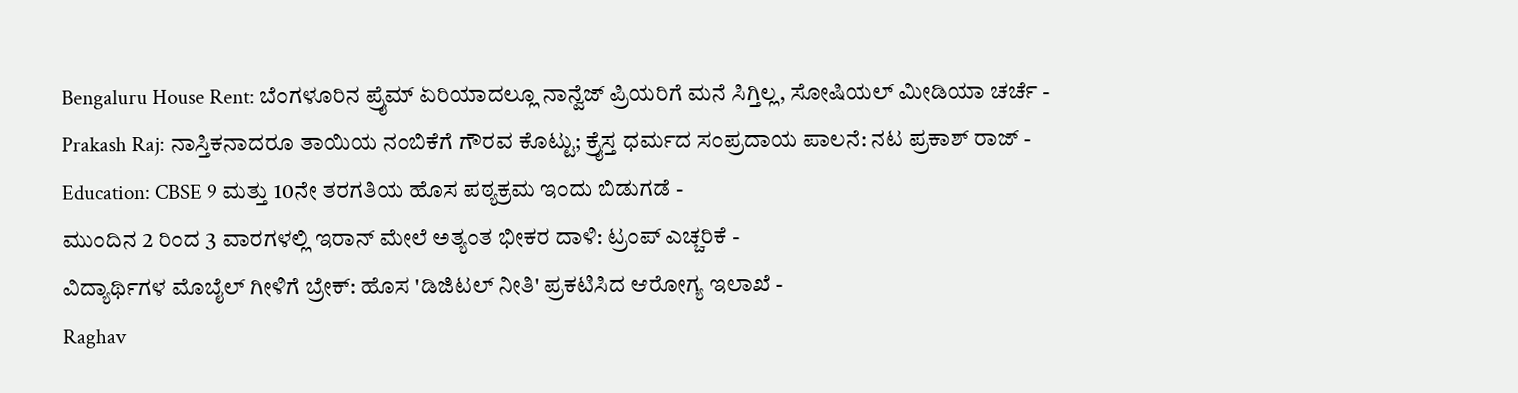Bengaluru House Rent: ಬೆಂಗಳೂರಿನ ಪ್ರೈಮ್ ಏರಿಯಾದಲ್ಲೂ ನಾನ್ವೆಜ್ ಪ್ರಿಯರಿಗೆ ಮನೆ ಸಿಗ್ತಿಲ್ಲ, ಸೋಷಿಯಲ್ ಮೀಡಿಯಾ ಚರ್ಚೆ -
Prakash Raj: ನಾಸ್ತಿಕನಾದರೂ ತಾಯಿಯ ನಂಬಿಕೆಗೆ ಗೌರವ ಕೊಟ್ಟು; ಕ್ರೈಸ್ತ ಧರ್ಮದ ಸಂಪ್ರದಾಯ ಪಾಲನೆ: ನಟ ಪ್ರಕಾಶ್ ರಾಜ್ -
Education: CBSE 9 ಮತ್ತು 10ನೇ ತರಗತಿಯ ಹೊಸ ಪಠ್ಯಕ್ರಮ ಇಂದು ಬಿಡುಗಡೆ -
ಮುಂದಿನ 2 ರಿಂದ 3 ವಾರಗಳಲ್ಲಿ ಇರಾನ್ ಮೇಲೆ ಅತ್ಯಂತ ಭೀಕರ ದಾಳಿ: ಟ್ರಂಪ್ ಎಚ್ಚರಿಕೆ -
ವಿದ್ಯಾರ್ಥಿಗಳ ಮೊಬೈಲ್ ಗೀಳಿಗೆ ಬ್ರೇಕ್: ಹೊಸ 'ಡಿಜಿಟಲ್ ನೀತಿ' ಪ್ರಕಟಿಸಿದ ಆರೋಗ್ಯ ಇಲಾಖೆ -
Raghav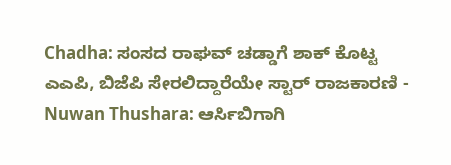Chadha: ಸಂಸದ ರಾಘವ್ ಚಡ್ಡಾಗೆ ಶಾಕ್ ಕೊಟ್ಟ ಎಎಪಿ, ಬಿಜೆಪಿ ಸೇರಲಿದ್ದಾರೆಯೇ ಸ್ಟಾರ್ ರಾಜಕಾರಣಿ -
Nuwan Thushara: ಆರ್ಸಿಬಿಗಾಗಿ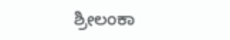ಶ್ರೀಲಂಕಾ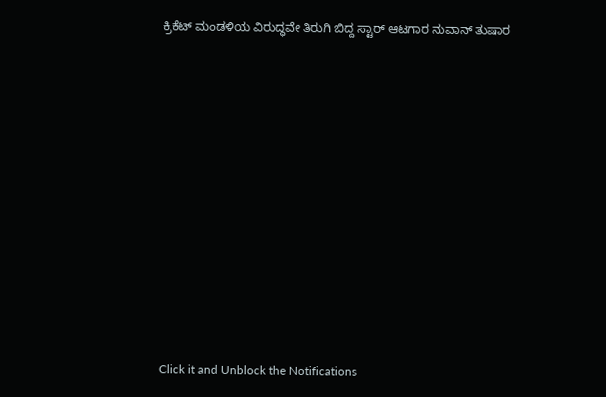ಕ್ರಿಕೆಟ್ ಮಂಡಳಿಯ ವಿರುದ್ಧವೇ ತಿರುಗಿ ಬಿದ್ದ ಸ್ಟಾರ್ ಆಟಗಾರ ನುವಾನ್ ತುಷಾರ












Click it and Unblock the Notifications